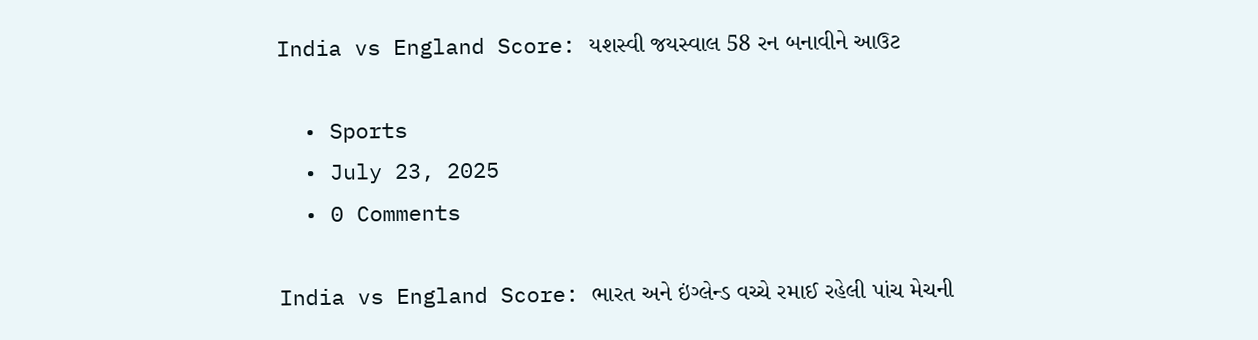India vs England Score: યશસ્વી જયસ્વાલ 58 રન બનાવીને આઉટ

  • Sports
  • July 23, 2025
  • 0 Comments

India vs England Score: ભારત અને ઇંગ્લેન્ડ વચ્ચે રમાઈ રહેલી પાંચ મેચની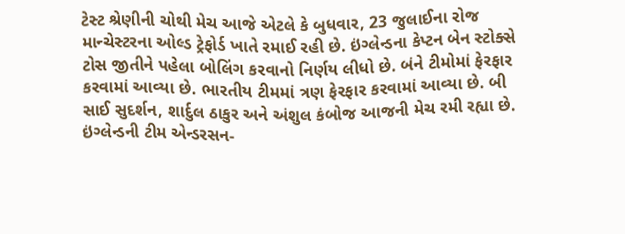ટેસ્ટ શ્રેણીની ચોથી મેચ આજે એટલે કે બુધવાર, 23 જુલાઈના રોજ માન્ચેસ્ટરના ઓલ્ડ ટ્રેફોર્ડ ખાતે રમાઈ રહી છે. ઇંગ્લેન્ડના કેપ્ટન બેન સ્ટોક્સે ટોસ જીતીને પહેલા બોલિંગ કરવાનો નિર્ણય લીધો છે. બંને ટીમોમાં ફેરફાર કરવામાં આવ્યા છે. ભારતીય ટીમમાં ત્રણ ફેરફાર કરવામાં આવ્યા છે. બી સાઈ સુદર્શન, શાર્દુલ ઠાકુર અને અંશુલ કંબોજ આજની મેચ રમી રહ્યા છે. ઇંગ્લેન્ડની ટીમ એન્ડરસન-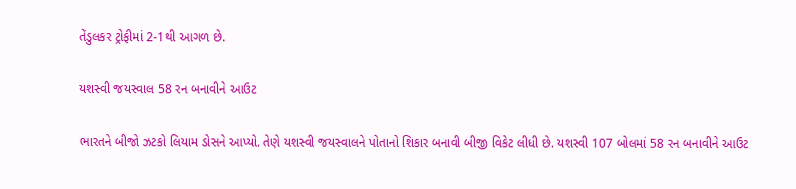તેંડુલકર ટ્રોફીમાં 2-1થી આગળ છે.

યશસ્વી જયસ્વાલ 58 રન બનાવીને આઉટ

ભારતને બીજો ઝટકો લિયામ ડોસને આપ્યો. તેણે યશસ્વી જયસ્વાલને પોતાનો શિકાર બનાવી બીજી વિકેટ લીધી છે. યશસ્વી 107 બોલમાં 58 રન બનાવીને આઉટ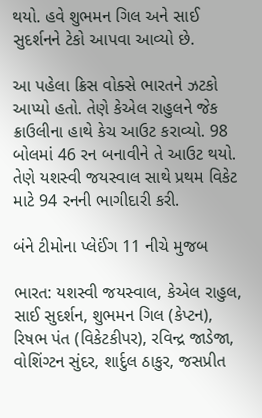થયો. હવે શુભમન ગિલ અને સાઈ સુદર્શનને ટેકો આપવા આવ્યો છે.

આ પહેલા ક્રિસ વોક્સે ભારતને ઝટકો આપ્યો હતો. તેણે કેએલ રાહુલને જેક ક્રાઉલીના હાથે કેચ આઉટ કરાવ્યો. 98 બોલમાં 46 રન બનાવીને તે આઉટ થયો. તેણે યશસ્વી જયસ્વાલ સાથે પ્રથમ વિકેટ માટે 94 રનની ભાગીદારી કરી.

બંને ટીમોના પ્લેઈંગ 11 નીચે મુજબ

ભારત: યશસ્વી જયસ્વાલ, કેએલ રાહુલ, સાઈ સુદર્શન, શુભમન ગિલ (કેપ્ટન), રિષભ પંત (વિકેટકીપર), રવિન્દ્ર જાડેજા, વોશિંગ્ટન સુંદર, શાર્દુલ ઠાકુર, જસપ્રીત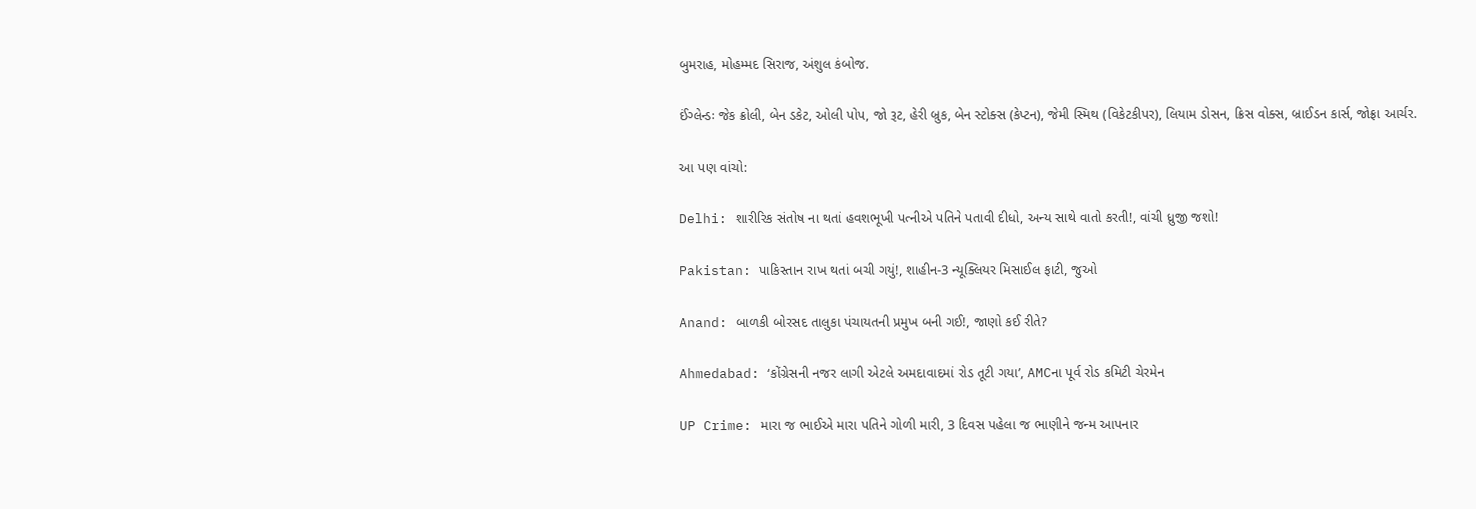બુમરાહ, મોહમ્મદ સિરાજ, અંશુલ કંબોજ.

ઈંગ્લેન્ડઃ જેક ક્રોલી, બેન ડકેટ, ઓલી પોપ, જો રૂટ, હેરી બ્રુક, બેન સ્ટોક્સ (કેપ્ટન), જેમી સ્મિથ (વિકેટકીપર), લિયામ ડોસન, ક્રિસ વોક્સ, બ્રાઈડન કાર્સ, જોફ્રા આર્ચર.

આ પણ વાંચો:

Delhi: શારીરિક સંતોષ ના થતાં હવશભૂખી પત્નીએ પતિને પતાવી દીધો, અન્ય સાથે વાતો કરતી!, વાંચી ધ્રુજી જશો!

Pakistan: પાકિસ્તાન રાખ થતાં બચી ગયું!, શાહીન-3 ન્યૂક્લિયર મિસાઈલ ફાટી, જુઓ

Anand: બાળકી બોરસદ તાલુકા પંચાયતની પ્રમુખ બની ગઈ!, જાણો કઈ રીતે?

Ahmedabad: ‘કોંગ્રેસની નજર લાગી એટલે અમદાવાદમાં રોડ તૂટી ગયા’, AMCના પૂર્વ રોડ કમિટી ચેરમેન

UP Crime: મારા જ ભાઈએ મારા પતિને ગોળી મારી, 3 દિવસ પહેલા જ ભાણીને જન્મ આપનાર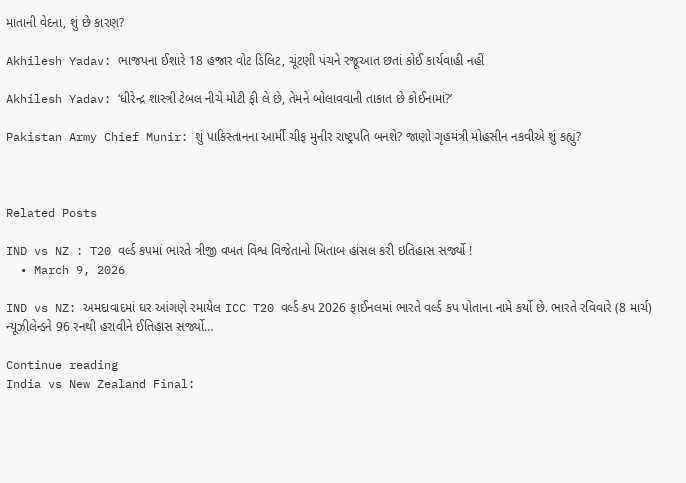માતાની વેદના, શું છે કારણ?

Akhilesh Yadav: ભાજપના ઈશારે 18 હજાર વોટ ડિલિટ, ચૂંટણી પંચને રજૂઆત છતાં કોઈ કાર્યવાહી નહીં

Akhilesh Yadav: ‘ધીરેન્દ્ર શાસ્ત્રી ટેબલ નીચે મોટી ફી લે છે, તેમને બોલાવવાની તાકાત છે કોઈનામાં?’

Pakistan Army Chief Munir: શું પાકિસ્તાનના આર્મી ચીફ મુનીર રાષ્ટ્રપતિ બનશે? જાણો ગૃહમંત્રી મોહસીન નકવીએ શું કહ્યું?



Related Posts

IND vs NZ : T20 વર્લ્ડ કપમાં ભારતે ત્રીજી વખત વિશ્વ વિજેતાનો ખિતાબ હાંસલ કરી ઇતિહાસ સર્જ્યો !
  • March 9, 2026

IND vs NZ: અમદાવાદમાં ઘર આંગણે રમાયેલ ICC T20 વર્લ્ડ કપ 2026 ફાઈનલમાં ભારતે વર્લ્ડ કપ પોતાના નામે કર્યો છે. ભારતે રવિવારે (8 માર્ચ) ન્યૂઝીલેન્ડને 96 રનથી હરાવીને ઈતિહાસ સર્જ્યો…

Continue reading
India vs New Zealand Final: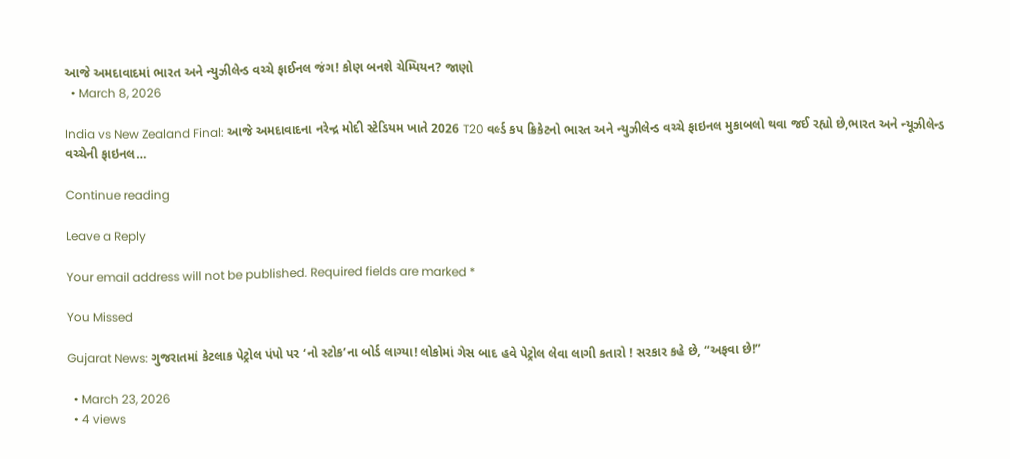આજે અમદાવાદમાં ભારત અને ન્યુઝીલેન્ડ વચ્ચે ફાઈનલ જંગ! કોણ બનશે ચેમ્પિયન? જાણો
  • March 8, 2026

India vs New Zealand Final: આજે અમદાવાદના નરેન્દ્ર મોદી સ્ટેડિયમ ખાતે 2026 T20 વર્લ્ડ કપ ક્રિકેટનો ભારત અને ન્યુઝીલેન્ડ વચ્ચે ફાઇનલ મુકાબલો થવા જઈ રહ્યો છે,ભારત અને ન્યૂઝીલેન્ડ વચ્ચેની ફાઇનલ…

Continue reading

Leave a Reply

Your email address will not be published. Required fields are marked *

You Missed

Gujarat News: ગુજરાતમાં કેટલાક પેટ્રોલ પંપો પર ‘નો સ્ટોક’ના બોર્ડ લાગ્યા! લોકોમાં ગેસ બાદ હવે પેટ્રોલ લેવા લાગી કતારો ! સરકાર કહે છે, “અફવા છે!”

  • March 23, 2026
  • 4 views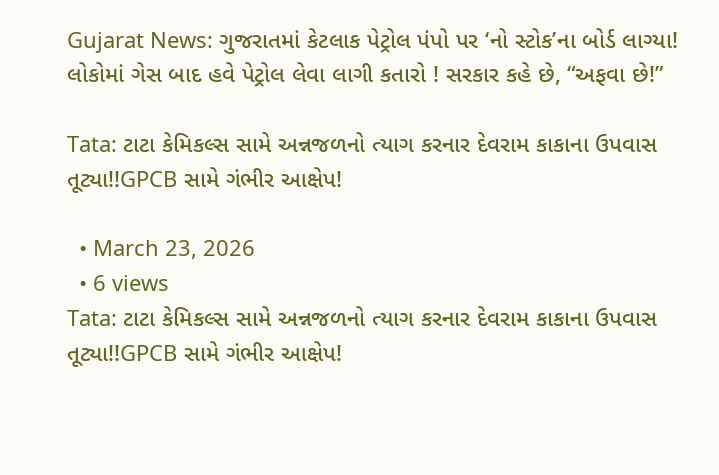Gujarat News: ગુજરાતમાં કેટલાક પેટ્રોલ પંપો પર ‘નો સ્ટોક’ના બોર્ડ લાગ્યા! લોકોમાં ગેસ બાદ હવે પેટ્રોલ લેવા લાગી કતારો ! સરકાર કહે છે, “અફવા છે!”

Tata: ટાટા કેમિકલ્સ સામે અન્નજળનો ત્યાગ કરનાર દેવરામ કાકાના ઉપવાસ તૂટ્યા!!GPCB સામે ગંભીર આક્ષેપ!

  • March 23, 2026
  • 6 views
Tata: ટાટા કેમિકલ્સ સામે અન્નજળનો ત્યાગ કરનાર દેવરામ કાકાના ઉપવાસ તૂટ્યા!!GPCB સામે ગંભીર આક્ષેપ!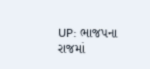UP: ભાજપના રાજમાં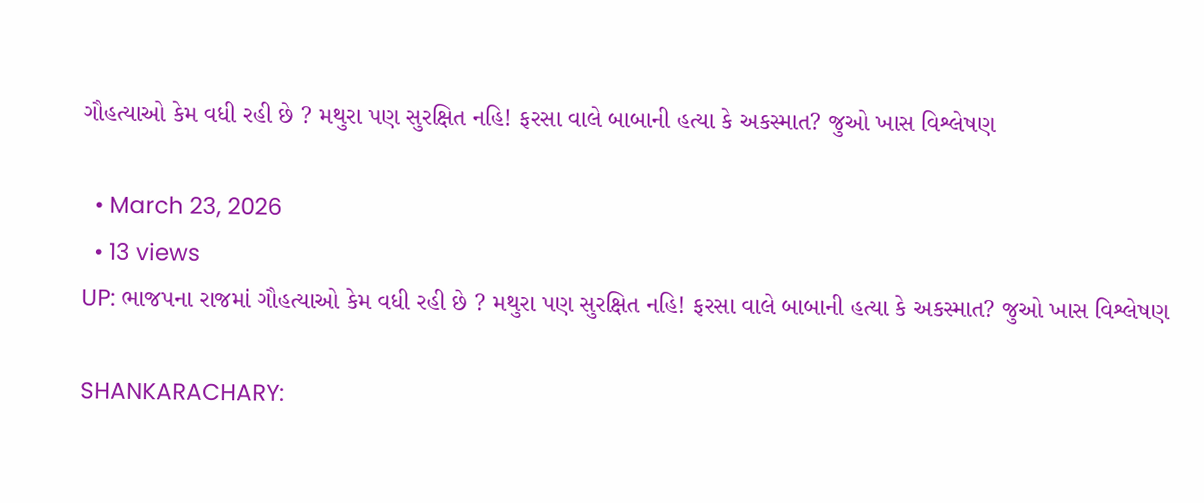ગૌહત્યાઓ કેમ વધી રહી છે ? મથુરા પણ સુરક્ષિત નહિ! ફરસા વાલે બાબાની હત્યા કે અકસ્માત? જુઓ ખાસ વિશ્લેષણ

  • March 23, 2026
  • 13 views
UP: ભાજપના રાજમાં ગૌહત્યાઓ કેમ વધી રહી છે ? મથુરા પણ સુરક્ષિત નહિ! ફરસા વાલે બાબાની હત્યા કે અકસ્માત? જુઓ ખાસ વિશ્લેષણ

SHANKARACHARY: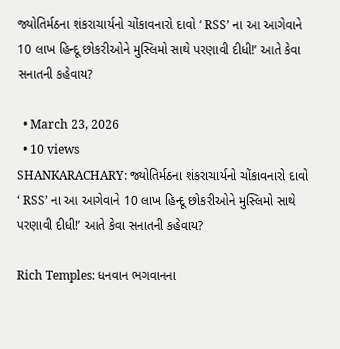જ્યોતિર્મઠના શંકરાચાર્યનો ચોંકાવનારો દાવો ‘ RSS’ ના આ આગેવાને 10 લાખ હિન્દૂ છોકરીઓને મુસ્લિમો સાથે પરણાવી દીધી!’ આતે કેવા સનાતની કહેવાય?

  • March 23, 2026
  • 10 views
SHANKARACHARY: જ્યોતિર્મઠના શંકરાચાર્યનો ચોંકાવનારો દાવો ‘ RSS’ ના આ આગેવાને 10 લાખ હિન્દૂ છોકરીઓને મુસ્લિમો સાથે પરણાવી દીધી!’ આતે કેવા સનાતની કહેવાય?

Rich Temples: ધનવાન ભગવાનના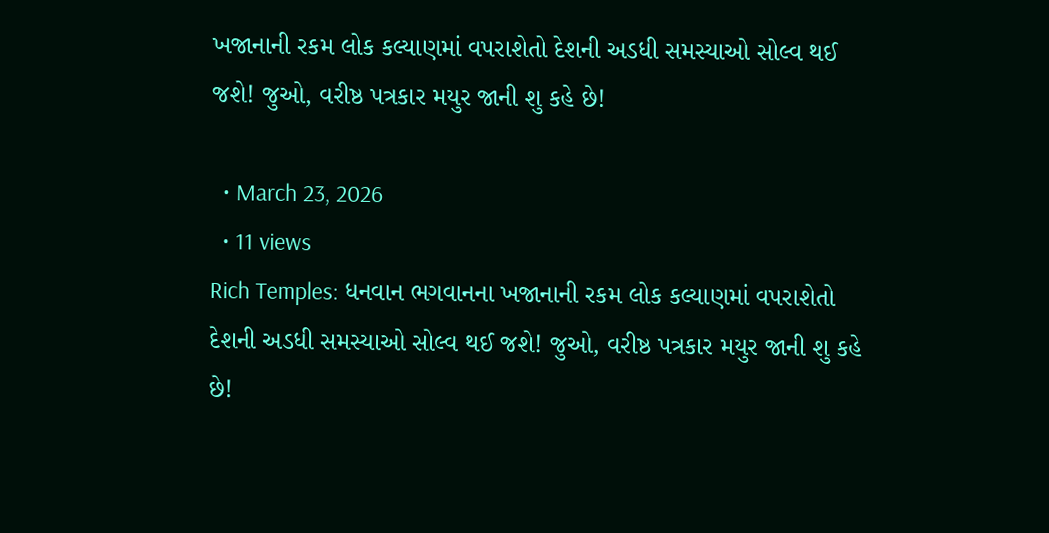ખજાનાની રકમ લોક કલ્યાણમાં વપરાશેતો દેશની અડધી સમસ્યાઓ સોલ્વ થઈ જશે! જુઓ, વરીષ્ઠ પત્રકાર મયુર જાની શુ કહે છે!

  • March 23, 2026
  • 11 views
Rich Temples: ધનવાન ભગવાનના ખજાનાની રકમ લોક કલ્યાણમાં વપરાશેતો દેશની અડધી સમસ્યાઓ સોલ્વ થઈ જશે! જુઓ, વરીષ્ઠ પત્રકાર મયુર જાની શુ કહે છે!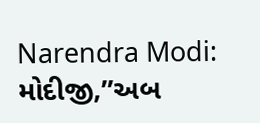Narendra Modi: મોદીજી,”અબ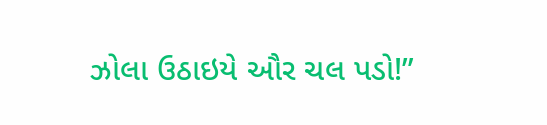ઝોલા ઉઠાઇયે ઔર ચલ પડો!”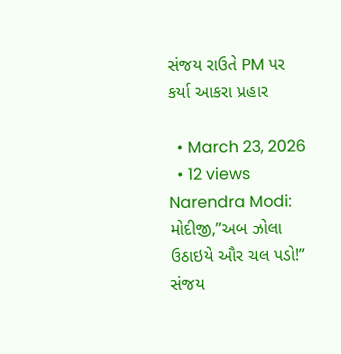સંજય રાઉતે PM પર કર્યા આકરા પ્રહાર

  • March 23, 2026
  • 12 views
Narendra Modi: મોદીજી,”અબ ઝોલા ઉઠાઇયે ઔર ચલ પડો!” સંજય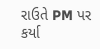રાઉતે PM પર કર્યા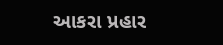આકરા પ્રહાર